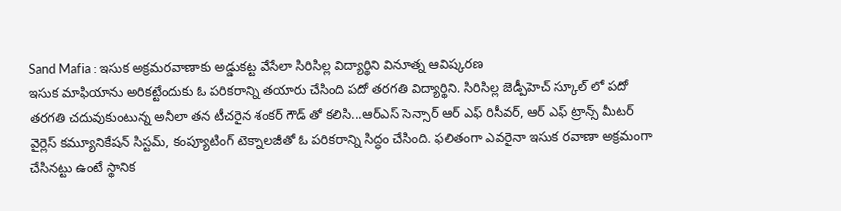Sand Mafia : ఇసుక అక్రమరవాణాకు అడ్డుకట్ట వేసేలా సిరిసిల్ల విద్యార్థిని వినూత్న ఆవిష్కరణ
ఇసుక మాఫియాను అరికట్టేందుకు ఓ పరికరాన్ని తయారు చేసింది పదో తరగతి విద్యార్థిని. సిరిసిల్ల జెడ్పీహెచ్ స్కూల్ లో పదో తరగతి చదువుకుంటున్న అనీలా తన టీచరైన శంకర్ గౌడ్ తో కలిసి...ఆర్ఎస్ సెన్సార్ ఆర్ ఎఫ్ రిసీవర్, ఆర్ ఎఫ్ ట్రాన్స్ మీటర్ వైర్లెస్ కమ్యూనికేషన్ సిస్టమ్, కంప్యూటింగ్ టెక్నాలజీతో ఓ పరికరాన్ని సిద్ధం చేసింది. ఫలితంగా ఎవరైనా ఇసుక రవాణా అక్రమంగా చేసినట్టు ఉంటే స్థానిక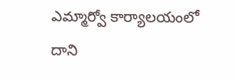ఎమ్మార్వో కార్యాలయంలో దాని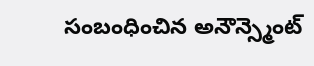సంబంధించిన అనౌన్స్మెంట్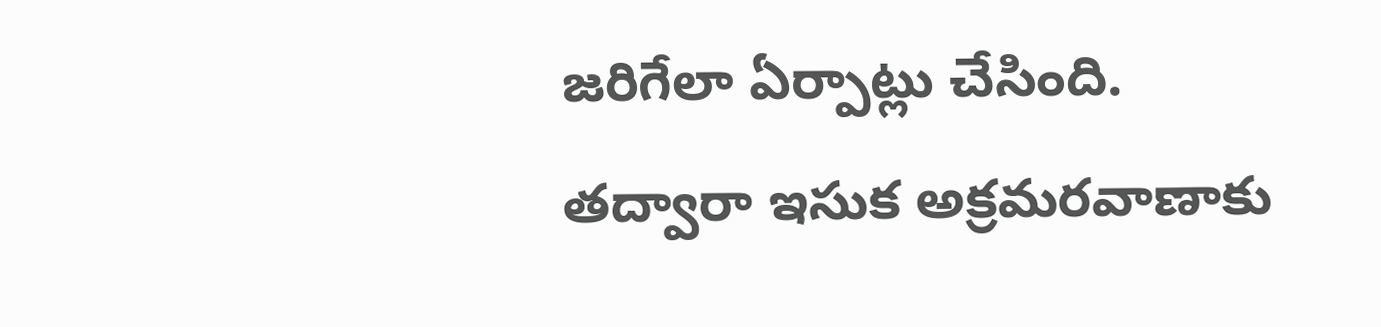జరిగేలా ఏర్పాట్లు చేసింది. తద్వారా ఇసుక అక్రమరవాణాకు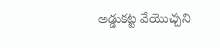అడ్డుకట్ట వేయొచ్చని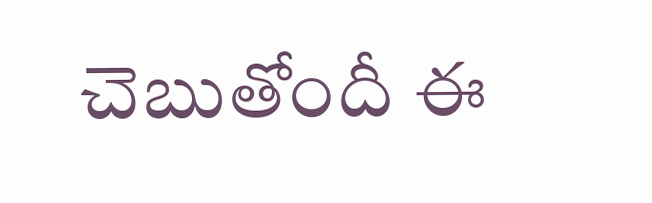చెబుతోందీ ఈ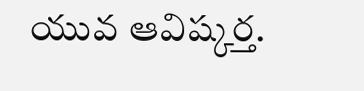యువ ఆవిష్కర్త.